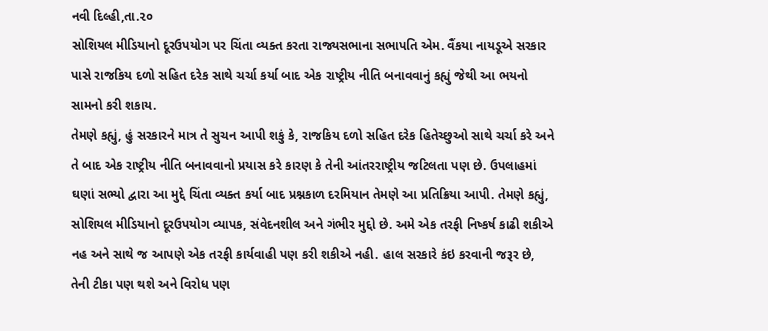નવી દિલ્હી,તા.૨૦
સોશિયલ મીડિયાનો દૂરઉપયોગ પર ચિંતા વ્યક્ત કરતા રાજ્યસભાના સભાપતિ એમ. વૈંકયા નાયડૂએ સરકાર પાસે રાજકિય દળો સહિત દરેક સાથે ચર્ચા કર્યા બાદ એક રાષ્ટ્રીય નીતિ બનાવવાનું કહ્યું જેથી આ ભયનો સામનો કરી શકાય.
તેમણે કહ્યું, હું સરકારને માત્ર તે સુચન આપી શકું કે, રાજકિય દળો સહિત દરેક હિતેચ્છુઓ સાથે ચર્ચા કરે અને તે બાદ એક રાષ્ટ્રીય નીતિ બનાવવાનો પ્રયાસ કરે કારણ કે તેની આંતરરાષ્ટ્રીય જટિલતા પણ છે. ઉપલાહમાં ઘણાં સભ્યો દ્વારા આ મુદ્દે ચિંતા વ્યક્ત કર્યા બાદ પ્રશ્નકાળ દરમિયાન તેમણે આ પ્રતિક્રિયા આપી. તેમણે કહ્યું, સોશિયલ મીડિયાનો દૂરઉપયોગ વ્યાપક, સંવેદનશીલ અને ગંભીર મુદ્દો છે. અમે એક તરફી નિષ્કર્ષ કાઢી શકીએ નહ અને સાથે જ આપણે એક તરફી કાર્યવાહી પણ કરી શકીએ નહી. હાલ સરકારે કંઇ કરવાની જરૂર છે, તેની ટીકા પણ થશે અને વિરોધ પણ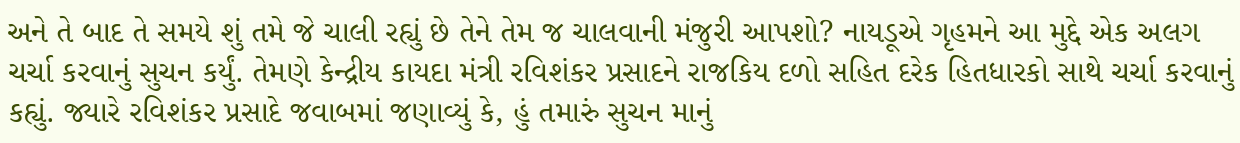અને તે બાદ તે સમયે શું તમે જે ચાલી રહ્યું છે તેને તેમ જ ચાલવાની મંજુરી આપશો? નાયડૂએ ગૃહમને આ મુદ્દે એક અલગ ચર્ચા કરવાનું સુચન કર્યું. તેમણે કેન્દ્રીય કાયદા મંત્રી રવિશંકર પ્રસાદને રાજકિય દળો સહિત દરેક હિતધારકો સાથે ચર્ચા કરવાનું કહ્યું. જ્યારે રવિશંકર પ્રસાદે જવાબમાં જણાવ્યું કે, હું તમારું સુચન માનું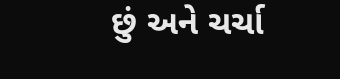છું અને ચર્ચા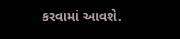કરવામાં આવશે.